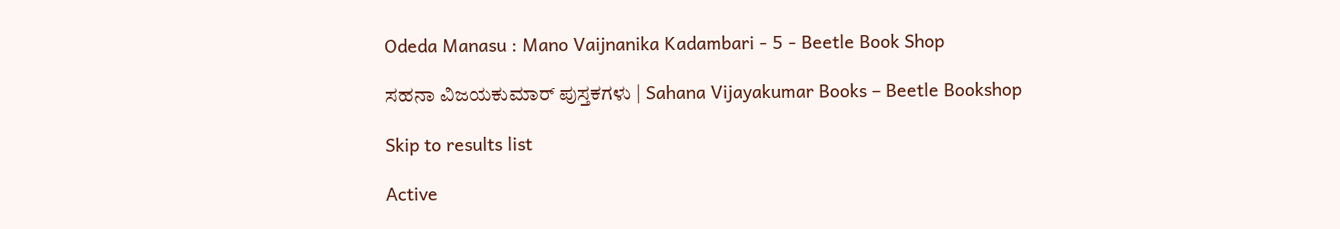Odeda Manasu : Mano Vaijnanika Kadambari - 5 - Beetle Book Shop

ಸಹನಾ ವಿಜಯಕುಮಾರ್ ಪುಸ್ತಕಗಳು | Sahana Vijayakumar Books – Beetle Bookshop

Skip to results list

Active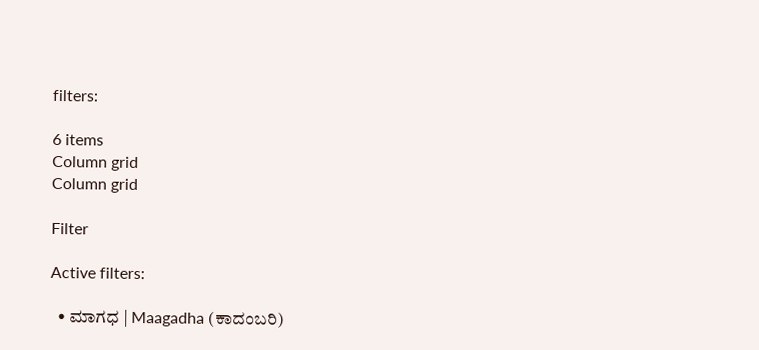filters:

6 items
Column grid
Column grid

Filter

Active filters:

  • ಮಾಗಧ | Maagadha (ಕಾದಂಬರಿ)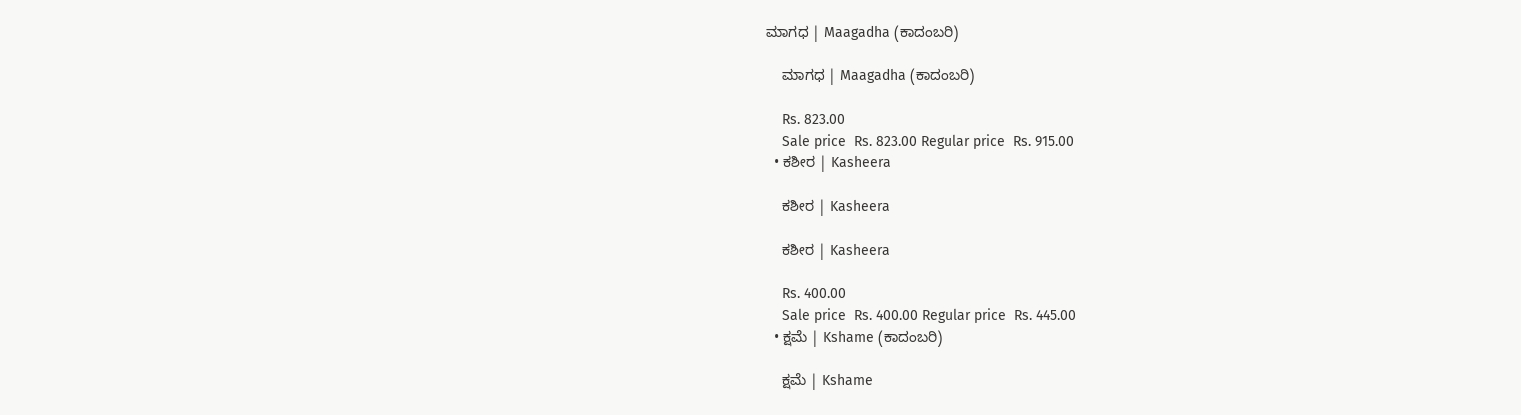ಮಾಗಧ | Maagadha (ಕಾದಂಬರಿ)

    ಮಾಗಧ | Maagadha (ಕಾದಂಬರಿ)

    Rs. 823.00
    Sale price  Rs. 823.00 Regular price  Rs. 915.00
  • ಕಶೀರ | Kasheera

    ಕಶೀರ | Kasheera

    ಕಶೀರ | Kasheera

    Rs. 400.00
    Sale price  Rs. 400.00 Regular price  Rs. 445.00
  • ಕ್ಷಮೆ | Kshame (ಕಾದಂಬರಿ)

    ಕ್ಷಮೆ | Kshame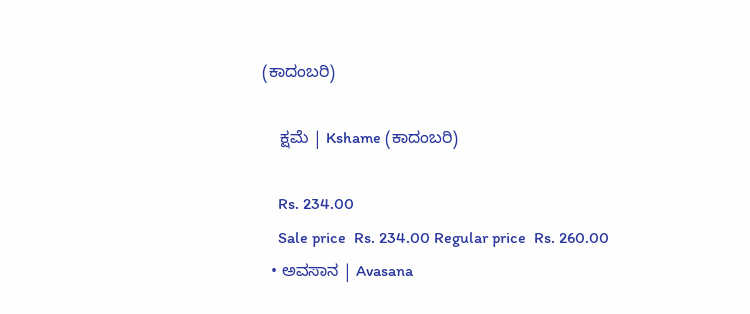(ಕಾದಂಬರಿ)

    ಕ್ಷಮೆ | Kshame (ಕಾದಂಬರಿ)

    Rs. 234.00
    Sale price  Rs. 234.00 Regular price  Rs. 260.00
  • ಅವಸಾನ | Avasana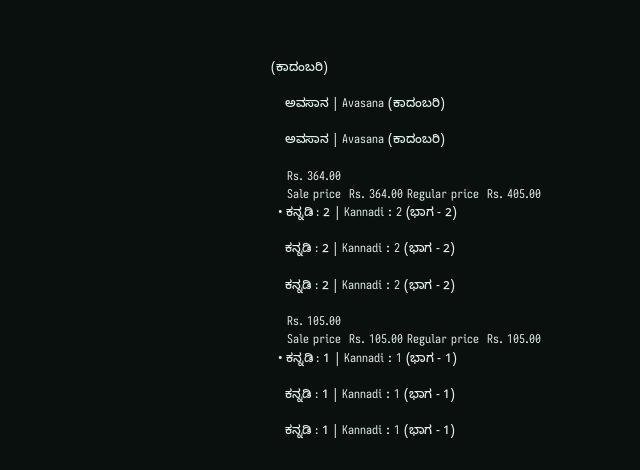(ಕಾದಂಬರಿ)

    ಅವಸಾನ | Avasana (ಕಾದಂಬರಿ)

    ಅವಸಾನ | Avasana (ಕಾದಂಬರಿ)

    Rs. 364.00
    Sale price  Rs. 364.00 Regular price  Rs. 405.00
  • ಕನ್ನಡಿ : 2 | Kannadi : 2 (ಭಾಗ - 2)

    ಕನ್ನಡಿ : 2 | Kannadi : 2 (ಭಾಗ - 2)

    ಕನ್ನಡಿ : 2 | Kannadi : 2 (ಭಾಗ - 2)

    Rs. 105.00
    Sale price  Rs. 105.00 Regular price  Rs. 105.00
  • ಕನ್ನಡಿ : 1 | Kannadi : 1 (ಭಾಗ - 1)

    ಕನ್ನಡಿ : 1 | Kannadi : 1 (ಭಾಗ - 1)

    ಕನ್ನಡಿ : 1 | Kannadi : 1 (ಭಾಗ - 1)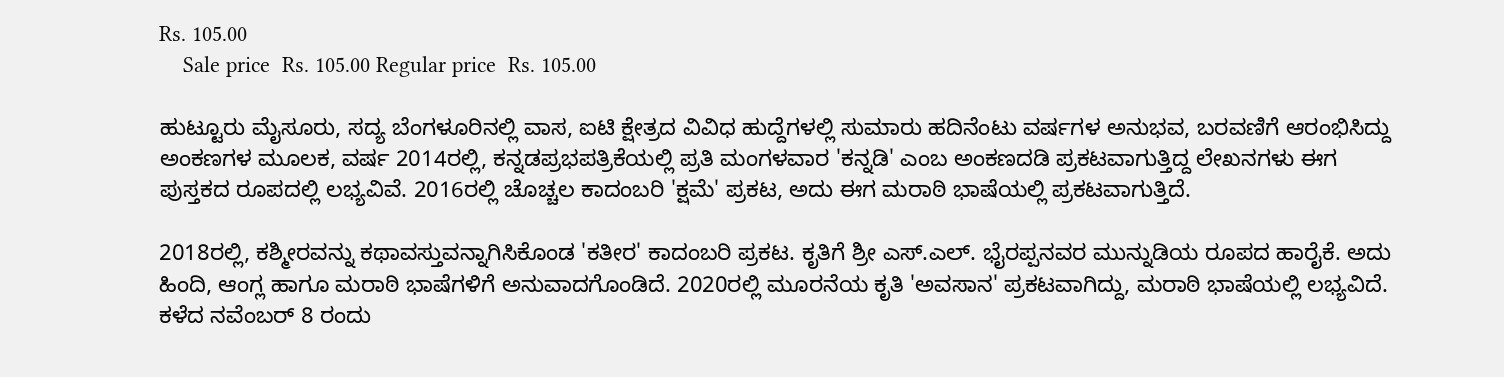Rs. 105.00
    Sale price  Rs. 105.00 Regular price  Rs. 105.00

ಹುಟ್ಟೂರು ಮೈಸೂರು, ಸದ್ಯ ಬೆಂಗಳೂರಿನಲ್ಲಿ ವಾಸ, ಐಟಿ ಕ್ಷೇತ್ರದ ವಿವಿಧ ಹುದ್ದೆಗಳಲ್ಲಿ ಸುಮಾರು ಹದಿನೆಂಟು ವರ್ಷಗಳ ಅನುಭವ, ಬರವಣಿಗೆ ಆರಂಭಿಸಿದ್ದು ಅಂಕಣಗಳ ಮೂಲಕ, ವರ್ಷ 2014ರಲ್ಲಿ, ಕನ್ನಡಪ್ರಭಪತ್ರಿಕೆಯಲ್ಲಿ ಪ್ರತಿ ಮಂಗಳವಾರ 'ಕನ್ನಡಿ' ಎಂಬ ಅಂಕಣದಡಿ ಪ್ರಕಟವಾಗುತ್ತಿದ್ದ ಲೇಖನಗಳು ಈಗ ಪುಸ್ತಕದ ರೂಪದಲ್ಲಿ ಲಭ್ಯವಿವೆ. 2016ರಲ್ಲಿ ಚೊಚ್ಚಲ ಕಾದಂಬರಿ 'ಕ್ಷಮೆ' ಪ್ರಕಟ, ಅದು ಈಗ ಮರಾಠಿ ಭಾಷೆಯಲ್ಲಿ ಪ್ರಕಟವಾಗುತ್ತಿದೆ.

2018ರಲ್ಲಿ, ಕಶ್ಮೀರವನ್ನು ಕಥಾವಸ್ತುವನ್ನಾಗಿಸಿಕೊಂಡ 'ಕತೀರ' ಕಾದಂಬರಿ ಪ್ರಕಟ. ಕೃತಿಗೆ ಶ್ರೀ ಎಸ್.ಎಲ್. ಭೈರಪ್ಪನವರ ಮುನ್ನುಡಿಯ ರೂಪದ ಹಾರೈಕೆ. ಅದು ಹಿಂದಿ, ಆಂಗ್ಲ ಹಾಗೂ ಮರಾಠಿ ಭಾಷೆಗಳಿಗೆ ಅನುವಾದಗೊಂಡಿದೆ. 2020ರಲ್ಲಿ ಮೂರನೆಯ ಕೃತಿ 'ಅವಸಾನ' ಪ್ರಕಟವಾಗಿದ್ದು, ಮರಾಠಿ ಭಾಷೆಯಲ್ಲಿ ಲಭ್ಯವಿದೆ. ಕಳೆದ ನವೆಂಬರ್ 8 ರಂದು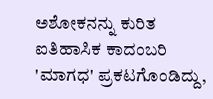ಅಶೋಕನನ್ನು ಕುರಿತ ಐತಿಹಾಸಿಕ ಕಾದಂಬರಿ 'ಮಾಗಧ' ಪ್ರಕಟಗೊಂಡಿದ್ದು,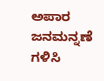ಅಪಾರ ಜನಮನ್ನಣೆ ಗಳಿಸಿ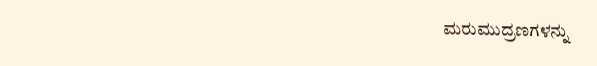ಮರುಮುದ್ರಣಗಳನ್ನು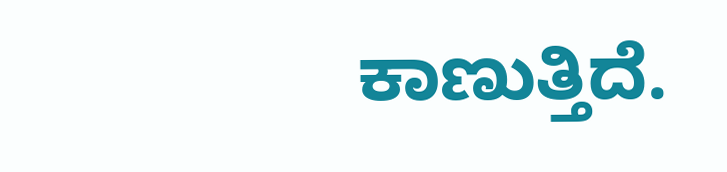ಕಾಣುತ್ತಿದೆ.